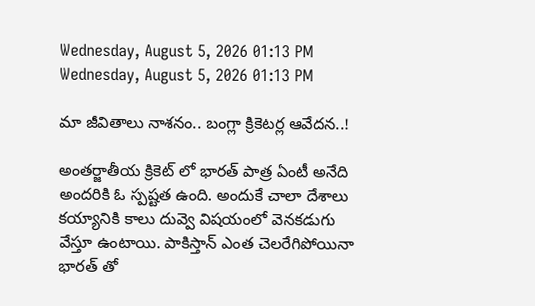Wednesday, August 5, 2026 01:13 PM
Wednesday, August 5, 2026 01:13 PM

మా జీవితాలు నాశనం.. బంగ్లా క్రికెటర్ల ఆవేదన..!

అంతర్జాతీయ క్రికెట్ లో భారత్ పాత్ర ఏంటీ అనేది అందరికి ఓ స్పష్టత ఉంది. అందుకే చాలా దేశాలు కయ్యానికి కాలు దువ్వె విషయంలో వెనకడుగు వేస్తూ ఉంటాయి. పాకిస్తాన్ ఎంత చెలరేగిపోయినా భారత్ తో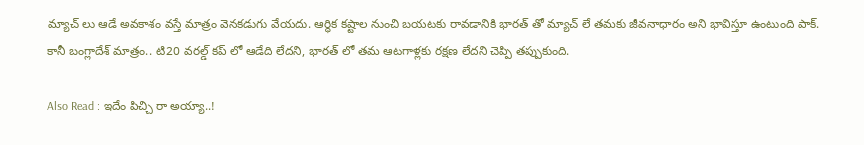మ్యాచ్ లు ఆడే అవకాశం వస్తే మాత్రం వెనకడుగు వేయదు. ఆర్ధిక కష్టాల నుంచి బయటకు రావడానికి భారత్ తో మ్యాచ్ లే తమకు జీవనాధారం అని భావిస్తూ ఉంటుంది పాక్. కానీ బంగ్లాదేశ్ మాత్రం.. టి20 వరల్డ్ కప్ లో ఆడేది లేదని, భారత్ లో తమ ఆటగాళ్లకు రక్షణ లేదని చెప్పి తప్పుకుంది.

Also Read : ఇదేం పిచ్చి రా అయ్యా..!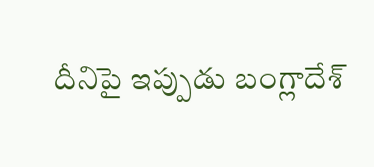దీనిపై ఇప్పుడు బంగ్లాదేశ్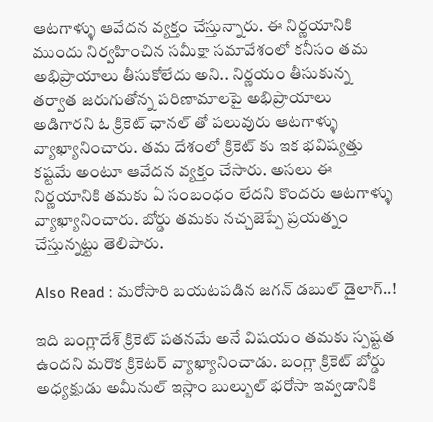ఆటగాళ్ళు ఆవేదన వ్యక్తం చేస్తున్నారు. ఈ నిర్ణయానికి ముందు నిర్వహించిన సమీక్షా సమావేశంలో కనీసం తమ అభిప్రాయాలు తీసుకోలేదు అని.. నిర్ణయం తీసుకున్న తర్వాత జరుగుతోన్న పరిణామాలపై అభిప్రాయాలు అడిగారని ఓ క్రికెట్ ఛానల్ తో పలువురు ఆటగాళ్ళు వ్యాఖ్యానించారు. తమ దేశంలో క్రికెట్ కు ఇక భవిష్యత్తు కష్టమే అంటూ ఆవేదన వ్యక్తం చేసారు. అసలు ఈ నిర్ణయానికి తమకు ఏ సంబంధం లేదని కొందరు ఆటగాళ్ళు వ్యాఖ్యానించారు. బోర్డు తమకు నచ్చజెప్పే ప్రయత్నం చేస్తున్నట్టు తెలిపారు.

Also Read : మరోసారి బయటపడిన జగన్ డబుల్ డైలాగ్..!

ఇది బంగ్లాదేశ్ క్రికెట్ పతనమే అనే విషయం తమకు స్పష్టత ఉందని మరొక క్రికెటర్ వ్యాఖ్యానించాడు. బంగ్లా క్రికెట్ బోర్డు అధ్యక్షుడు అమీనుల్ ఇస్లాం బుల్బుల్ భరోసా ఇవ్వడానికి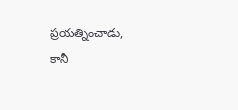ప్రయత్నించాడు, కానీ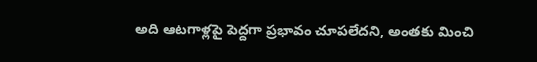అది ఆటగాళ్లపై పెద్దగా ప్రభావం చూపలేదని, అంతకు మించి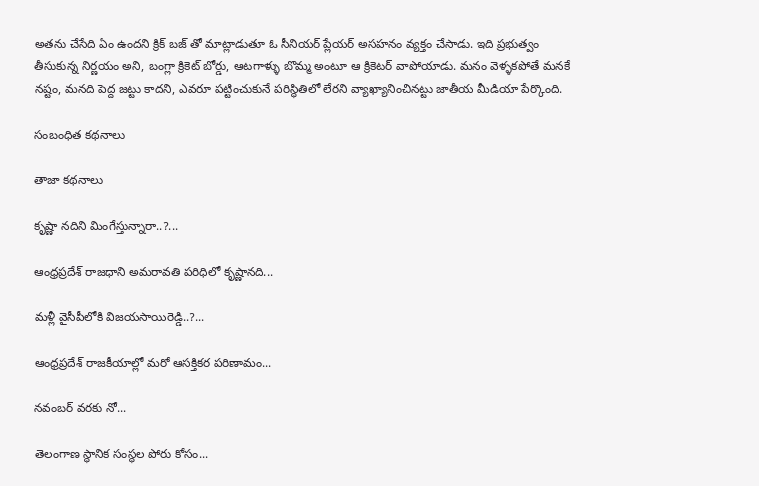అతను చేసేది ఏం ఉందని క్రిక్ బజ్ తో మాట్లాడుతూ ఓ సీనియర్ ప్లేయర్ అసహనం వ్యక్తం చేసాడు. ఇది ప్రభుత్వం తీసుకున్న నిర్ణయం అని, బంగ్లా క్రికెట్ బోర్డు, ఆటగాళ్ళు బొమ్మ అంటూ ఆ క్రికెటర్ వాపోయాడు. మనం వెళ్ళకపోతే మనకే నష్టం, మనది పెద్ద జట్టు కాదని, ఎవరూ పట్టించుకునే పరిస్థితిలో లేరని వ్యాఖ్యానించినట్టు జాతీయ మీడియా పేర్కొంది.

సంబంధిత కథనాలు

తాజా కథనాలు

కృష్ణా నదిని మింగేస్తున్నారా..?...

ఆంధ్రప్రదేశ్ రాజధాని అమరావతి పరిధిలో కృష్ణానది...

మళ్లీ వైసీపీలోకి విజయసాయిరెడ్డి..?...

ఆంధ్రప్రదేశ్ రాజకీయాల్లో మరో ఆసక్తికర పరిణామం...

నవంబర్ వరకు నో...

తెలంగాణ స్థానిక సంస్థల పోరు కోసం...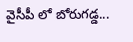వైసీపీ లో బోరుగడ్డ...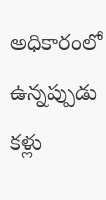అధికారంలో ఉన్నప్పుడు కళ్లు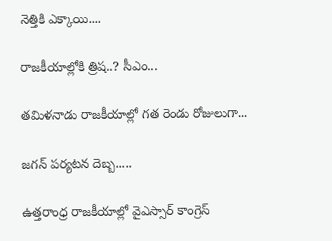నెత్తికి ఎక్కాయి....

రాజకీయాల్లోకి త్రిష..? సీఎం...

తమిళనాడు రాజకీయాల్లో గత రెండు రోజులుగా...

జగన్ పర్యటన దెబ్బ.....

ఉత్తరాంధ్ర రాజకీయాల్లో వైఎస్సార్ కాంగ్రెస్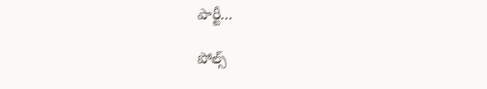పార్టీ...

పోల్స్